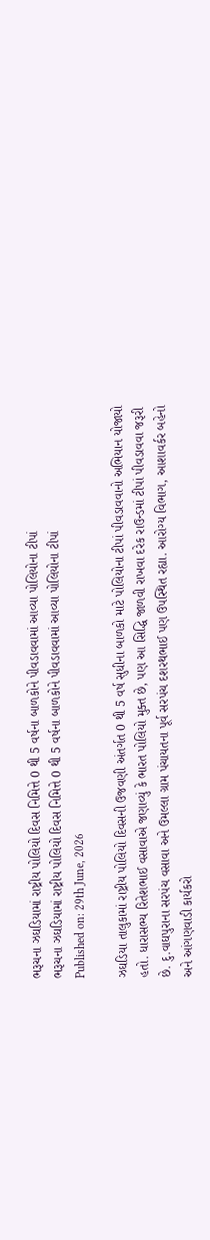ભરૂચના ઝઘડિયામાં રાષ્ટ્રીય પોલિયો દિવસ નિમિત્તે 0 થી 5 વર્ષના બાળકોને પીવડાવવામાં આવ્યા પોલિયોના ટીપાં
ભરૂચના ઝઘડિયામાં રાષ્ટ્રીય પોલિયો દિવસ નિમિત્તે 0 થી 5 વર્ષના બાળકોને પીવડાવવામાં આવ્યા પોલિયોના ટીપાં
Published on: 29th June, 2026

ઝઘડિયા તાલુકામાં રાષ્ટ્રીય પોલિયો દિવસની ઉજવણી અંતર્ગત 0 થી 5 વર્ષ સુધીના બાળકો માટે પોલિયોના ટીપાં પીવડાવવાનો અભિયાન યોજાયો હતો. ધારાસભ્ય રિતેશભાઈ વસાવાએ જણાવ્યું કે ભારત પોલિયો મુક્ત છે, પણ આ સિદ્ધિ જાળવી રાખવા દરેક રાઉન્ડમાં ટીપાં પીવડાવવા જરૂરી છે. દુ.વાઘપુરાના સરપંચ વસાવા અને ઉમલ્લા ગ્રામ પંચાયતના પૂર્વ સરપંચ દશરથભાઈ પણ ઉપસ્થિત રહ્યા. આરોગ્ય વિભાગ, આશાવર્કર બહેનો અને આંગણવાડી કાર્યકરો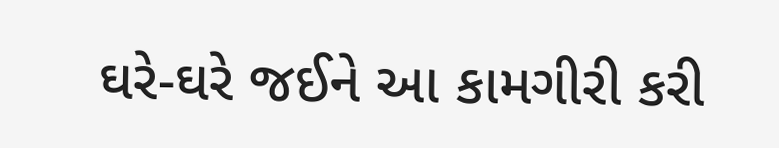ઘરે-ઘરે જઈને આ કામગીરી કરી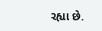રહ્યા છે.